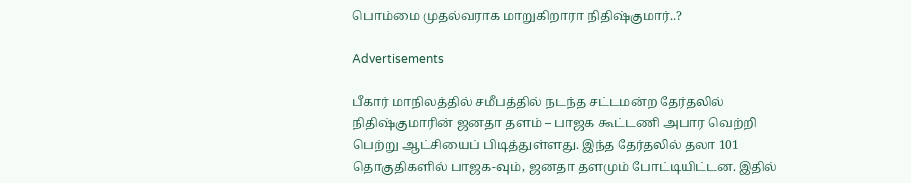பொம்மை முதல்வராக மாறுகிறாரா நிதிஷ்குமார்..?

Advertisements

பீகார் மாநிலத்தில் சமீபத்தில் நடந்த சட்டமன்ற தேர்தலில் நிதிஷ்குமாரின் ஜனதா தளம் – பாஜக கூட்டணி அபார வெற்றி பெற்று ஆட்சியைப் பிடித்துள்ளது. இந்த தேர்தலில் தலா 101 தொகுதிகளில் பாஜக-வும், ஜனதா தளமும் போட்டியிட்டன. இதில்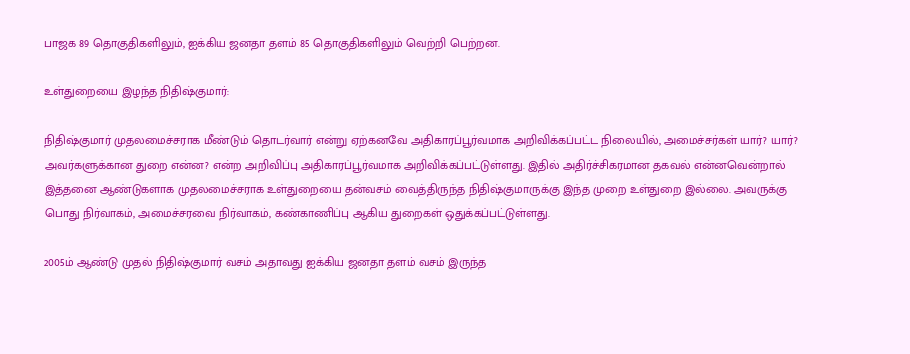பாஜக 89 தொகுதிகளிலும், ஐக்கிய ஜனதா தளம் 85 தொகுதிகளிலும் வெற்றி பெற்றன.

உள்துறையை இழந்த நிதிஷ்குமார்:

நிதிஷ்குமார் முதலமைச்சராக மீண்டும் தொடர்வார் என்று ஏற்கனவே அதிகாரப்பூர்வமாக அறிவிக்கப்பட்ட நிலையில், அமைச்சர்கள் யார்? யார்? அவர்களுக்கான துறை என்ன? என்ற அறிவிப்பு அதிகாரப்பூர்வமாக அறிவிக்கப்பட்டுள்ளது. இதில் அதிர்ச்சிகரமான தகவல் என்னவென்றால் இத்தனை ஆண்டுகளாக முதலமைச்சராக உள்துறையை தன்வசம் வைத்திருந்த நிதிஷ்குமாருக்கு இந்த முறை உள்துறை இல்லை. அவருக்கு பொது நிர்வாகம், அமைச்சரவை நிர்வாகம், கண்காணிப்பு ஆகிய துறைகள் ஒதுக்கப்பட்டுள்ளது.

2005ம் ஆண்டு முதல் நிதிஷ்குமார் வசம் அதாவது ஐக்கிய ஜனதா தளம் வசம் இருந்த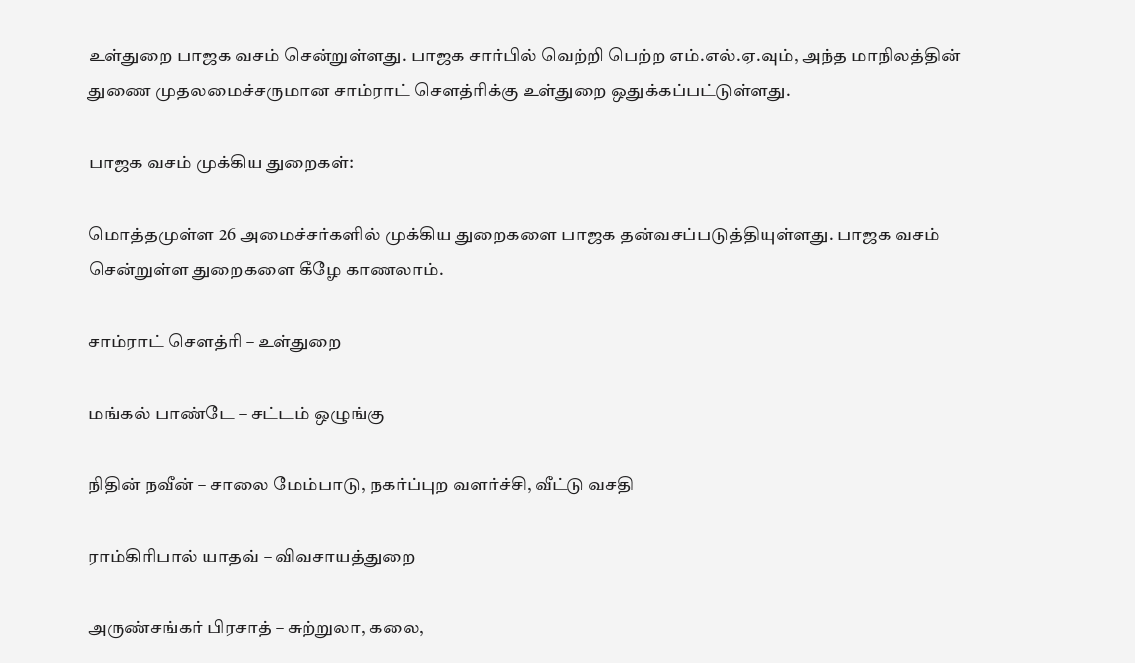உள்துறை பாஜக வசம் சென்றுள்ளது. பாஜக சார்பில் வெற்றி பெற்ற எம்.எல்.ஏ.வும், அந்த மாநிலத்தின் துணை முதலமைச்சருமான சாம்ராட் செளத்ரிக்கு உள்துறை ஒதுக்கப்பட்டுள்ளது.

பாஜக வசம் முக்கிய துறைகள்:

மொத்தமுள்ள 26 அமைச்சர்களில் முக்கிய துறைகளை பாஜக தன்வசப்படுத்தியுள்ளது. பாஜக வசம் சென்றுள்ள துறைகளை கீழே காணலாம்.

சாம்ராட் செளத்ரி – உள்துறை

மங்கல் பாண்டே – சட்டம் ஒழுங்கு

நிதின் நவீன் – சாலை மேம்பாடு, நகர்ப்புற வளர்ச்சி, வீட்டு வசதி

ராம்கிரிபால் யாதவ் – விவசாயத்துறை

அருண்சங்கர் பிரசாத் – சுற்றுலா, கலை,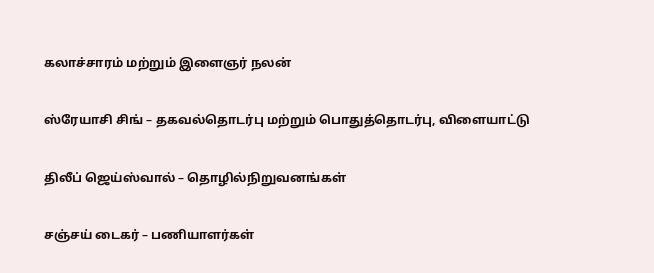கலாச்சாரம் மற்றும் இளைஞர் நலன்

ஸ்ரேயாசி சிங் – தகவல்தொடர்பு மற்றும் பொதுத்தொடர்பு, விளையாட்டு

திலீப் ஜெய்ஸ்வால் – தொழில்நிறுவனங்கள்

சஞ்சய் டைகர் – பணியாளர்கள்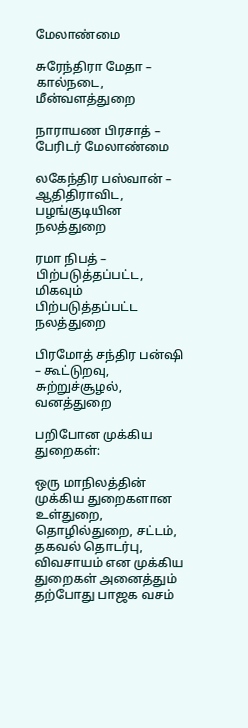மேலாண்மை

சுரேந்திரா மேதா – கால்நடை, மீன்வளத்துறை

நாராயண பிரசாத் – பேரிடர் மேலாண்மை

லகேந்திர பஸ்வான் – ஆதிதிராவிட, பழங்குடியின நலத்துறை

ரமா நிபத் – பிற்படுத்தப்பட்ட, மிகவும் பிற்படுத்தப்பட்ட நலத்துறை

பிரமோத் சந்திர பன்ஷி – கூட்டுறவு, சுற்றுச்சூழல், வனத்துறை

பறிபோன முக்கிய துறைகள்:

ஒரு மாநிலத்தின் முக்கிய துறைகளான உள்துறை, தொழில்துறை, சட்டம், தகவல் தொடர்பு, விவசாயம் என முக்கிய துறைகள் அனைத்தும் தற்போது பாஜக வசம்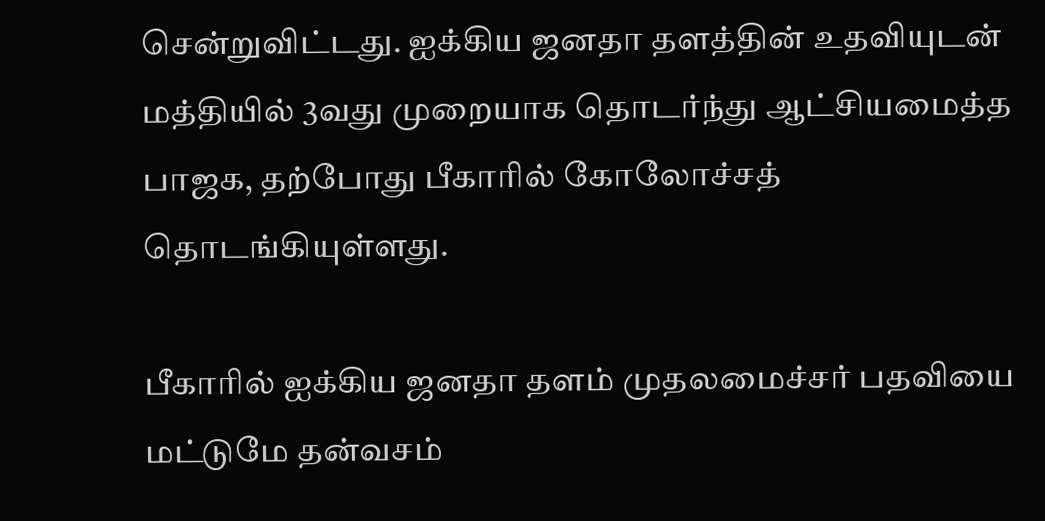சென்றுவிட்டது. ஐக்கிய ஜனதா தளத்தின் உதவியுடன் மத்தியில் 3வது முறையாக தொடர்ந்து ஆட்சியமைத்த பாஜக, தற்போது பீகாரில் கோலோச்சத் தொடங்கியுள்ளது.

பீகாரில் ஐக்கிய ஜனதா தளம் முதலமைச்சர் பதவியை மட்டுமே தன்வசம்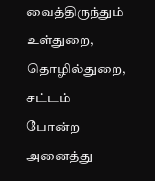வைத்திருந்தும் உள்துறை, தொழில்துறை, சட்டம் போன்ற அனைத்து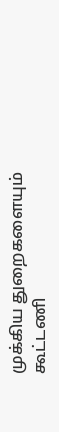முக்கிய துறைகளையும் கூட்டணி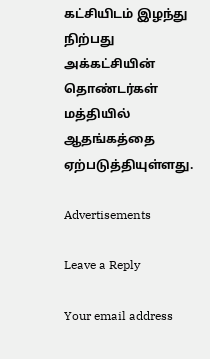கட்சியிடம் இழந்து நிற்பது அக்கட்சியின் தொண்டர்கள் மத்தியில் ஆதங்கத்தை ஏற்படுத்தியுள்ளது.

Advertisements

Leave a Reply

Your email address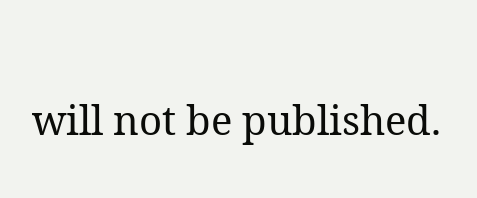will not be published.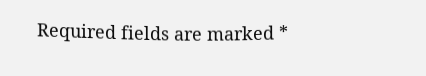Required fields are marked *